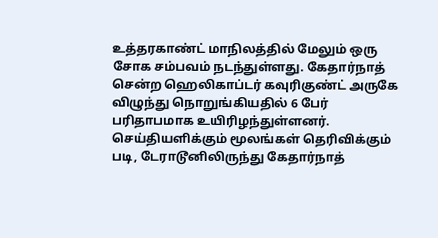உத்தரகாண்ட் மாநிலத்தில் மேலும் ஒரு சோக சம்பவம் நடந்துள்ளது. கேதார்நாத் சென்ற ஹெலிகாப்டர் கவுரிகுண்ட் அருகே விழுந்து நொறுங்கியதில் 6 பேர் பரிதாபமாக உயிரிழந்துள்ளனர். செய்தியளிக்கும் மூலங்கள் தெரிவிக்கும் படி, டேராடூனிலிருந்து கேதார்நாத்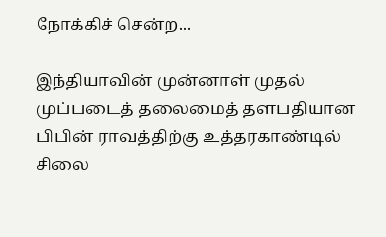நோக்கிச் சென்ற...

இந்தியாவின் முன்னாள் முதல் முப்படைத் தலைமைத் தளபதியான பிபின் ராவத்திற்கு உத்தரகாண்டில் சிலை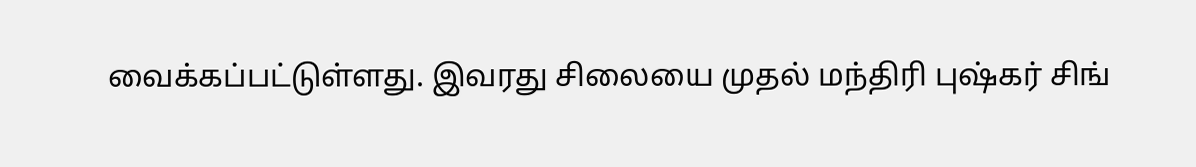வைக்கப்பட்டுள்ளது. இவரது சிலையை முதல் மந்திரி புஷ்கர் சிங்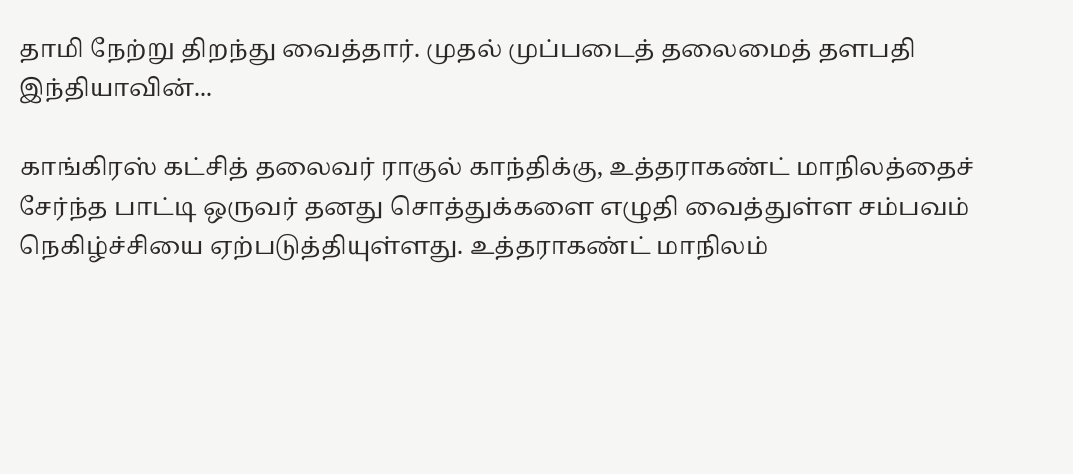தாமி நேற்று திறந்து வைத்தார். முதல் முப்படைத் தலைமைத் தளபதி இந்தியாவின்...

காங்கிரஸ் கட்சித் தலைவர் ராகுல் காந்திக்கு, உத்தராகண்ட் மாநிலத்தைச் சேர்ந்த பாட்டி ஒருவர் தனது சொத்துக்களை எழுதி வைத்துள்ள சம்பவம் நெகிழ்ச்சியை ஏற்படுத்தியுள்ளது. உத்தராகண்ட் மாநிலம்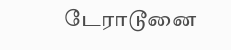டேராடூனை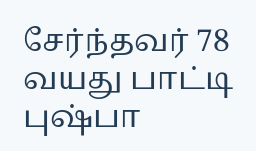சேர்ந்தவர் 78 வயது பாட்டி புஷ்பா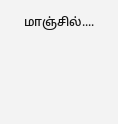மாஞ்சில்....